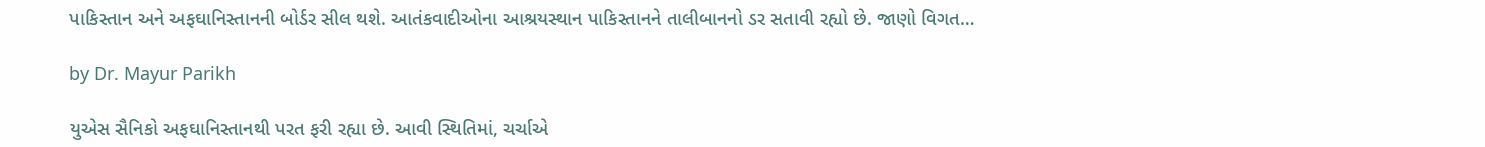પાકિસ્તાન અને અફઘાનિસ્તાનની બોર્ડર સીલ થશે. આતંકવાદીઓના આશ્રયસ્થાન પાકિસ્તાનને તાલીબાનનો ડર સતાવી રહ્યો છે. જાણો વિગત…

by Dr. Mayur Parikh

યુએસ સૈનિકો અફઘાનિસ્તાનથી પરત ફરી રહ્યા છે. આવી સ્થિતિમાં, ચર્ચાએ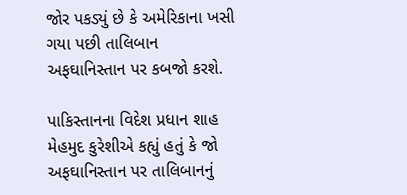જોર પકડ્યું છે કે અમેરિકાના ખસી ગયા પછી તાલિબાન અફઘાનિસ્તાન પર કબજો કરશે.

પાકિસ્તાનના વિદેશ પ્રધાન શાહ મેહમુદ કુરેશીએ કહ્યું હતું કે જો અફઘાનિસ્તાન પર તાલિબાનનું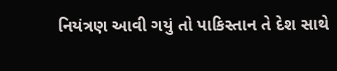નિયંત્રણ આવી ગયું તો પાકિસ્તાન તે દેશ સાથે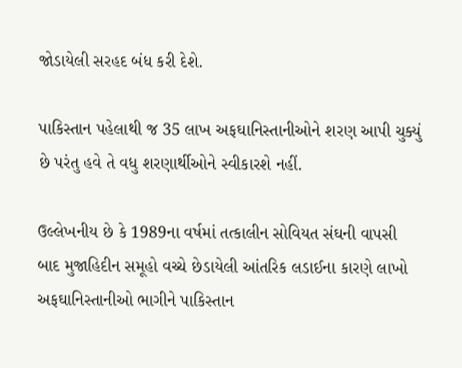જોડાયેલી સરહદ બંધ કરી દેશે.

પાકિસ્તાન પહેલાથી જ 35 લાખ અફઘાનિસ્તાનીઓને શરણ આપી ચુક્યું છે પરંતુ હવે તે વધુ શરણાર્થીઓને સ્વીકારશે નહીં.

ઉલ્લેખનીય છે કે 1989ના વર્ષમાં તત્કાલીન સોવિયત સંઘની વાપસી બાદ મુજાહિદીન સમૂહો વચ્ચે છેડાયેલી આંતરિક લડાઈના કારણે લાખો અફઘાનિસ્તાનીઓ ભાગીને પાકિસ્તાન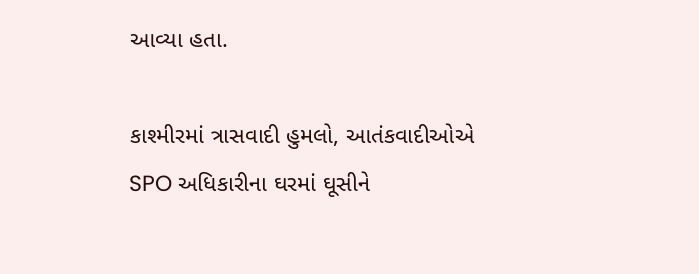આવ્યા હતા.

કાશ્મીરમાં ત્રાસવાદી હુમલો, આતંકવાદીઓએ SPO અધિકારીના ઘરમાં ઘૂસીને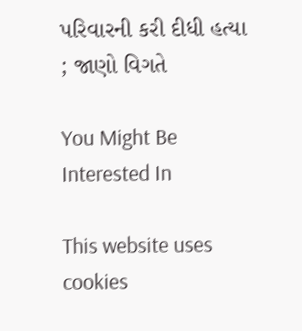પરિવારની કરી દીધી હત્યા ; જાણો વિગતે

You Might Be Interested In

This website uses cookies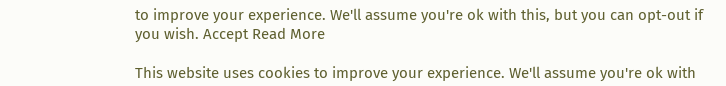to improve your experience. We'll assume you're ok with this, but you can opt-out if you wish. Accept Read More

This website uses cookies to improve your experience. We'll assume you're ok with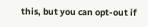this, but you can opt-out if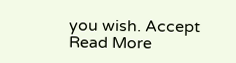you wish. Accept Read More